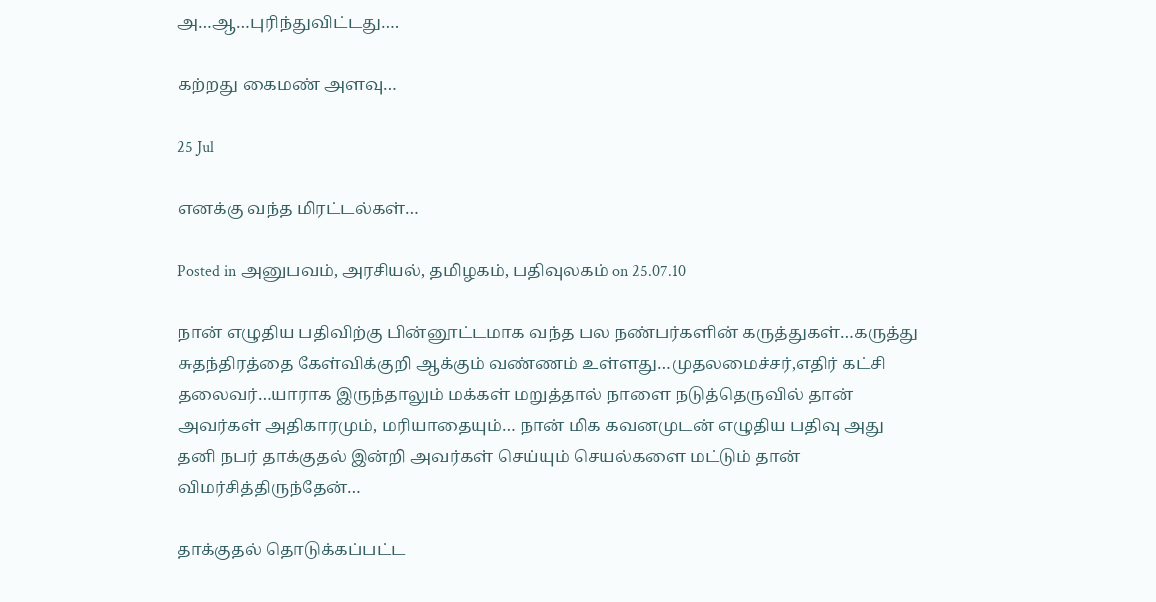அ…ஆ…புரிந்துவிட்டது….

கற்றது கைமண் அளவு…

25 Jul

எனக்கு வந்த மிரட்டல்கள்…

Posted in அனுபவம், அரசியல், தமிழகம், பதிவுலகம் on 25.07.10

நான் எழுதிய பதிவிற்கு பின்னூட்டமாக வந்த பல நண்பர்களின் கருத்துகள்…கருத்து சுதந்திரத்தை கேள்விக்குறி ஆக்கும் வண்ணம் உள்ளது…முதலமைச்சர்,எதிர் கட்சி தலைவர்…யாராக இருந்தாலும் மக்கள் மறுத்தால் நாளை நடுத்தெருவில் தான் அவர்கள் அதிகாரமும், மரியாதையும்… நான் மிக கவனமுடன் எழுதிய பதிவு அது தனி நபர் தாக்குதல் இன்றி அவர்கள் செய்யும் செயல்களை மட்டும் தான் விமர்சித்திருந்தேன்…

தாக்குதல் தொடுக்கப்பட்ட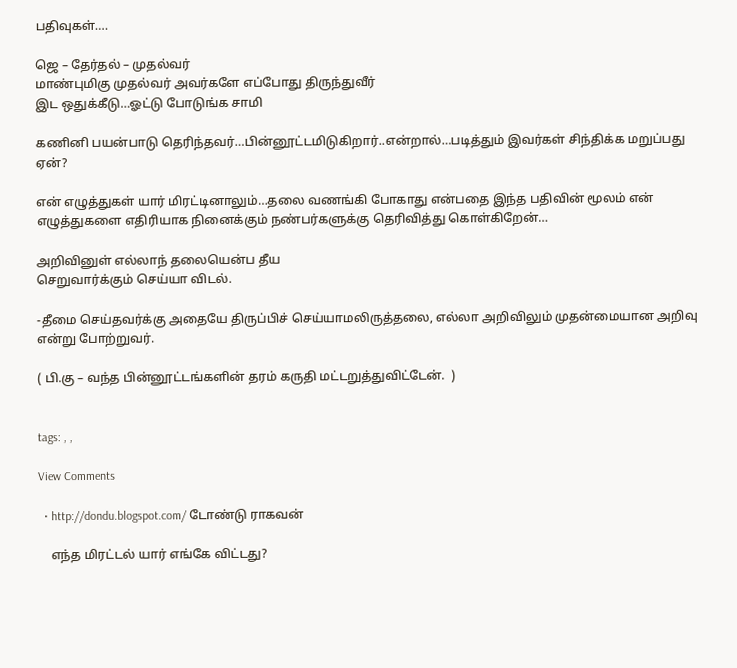பதிவுகள்….

ஜெ – தேர்தல் – முதல்வர்
மாண்புமிகு முதல்வர் அவர்களே எப்போது திருந்துவீர்
இட ஒதுக்கீடு…ஓட்டு போடுங்க சாமி

கணினி பயன்பாடு தெரிந்தவர்…பின்னூட்டமிடுகிறார்..என்றால்…படித்தும் இவர்கள் சிந்திக்க மறுப்பது ஏன்?

என் எழுத்துகள் யார் மிரட்டினாலும்…தலை வணங்கி போகாது என்பதை இந்த பதிவின் மூலம் என் எழுத்துகளை எதிரியாக நினைக்கும் நண்பர்களுக்கு தெரிவித்து கொள்கிறேன்…

அறிவினுள் எல்லாந் தலையென்ப தீய
செறுவார்க்கும் செய்யா விடல்.

-தீமை செய்தவர்க்கு அதையே திருப்பிச் செய்யாமலிருத்தலை, எல்லா அறிவிலும் முதன்மையான அறிவு என்று போற்றுவர்.

( பி.கு – வந்த பின்னூட்டங்களின் தரம் கருதி மட்டறுத்துவிட்டேன்.  )


tags: , ,

View Comments

  • http://dondu.blogspot.com/ டோண்டு ராகவன்

    எந்த மிரட்டல் யார் எங்கே விட்டது?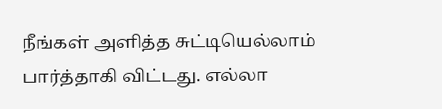நீங்கள் அளித்த சுட்டியெல்லாம் பார்த்தாகி விட்டது. எல்லா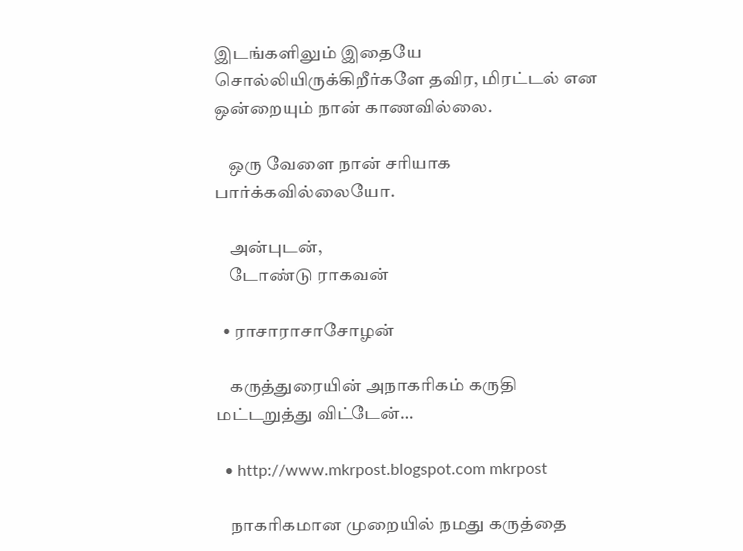இடங்களிலும் இதையே சொல்லியிருக்கிறீர்களே தவிர, மிரட்டல் என ஒன்றையும் நான் காணவில்லை.

    ஒரு வேளை நான் சரியாக பார்க்கவில்லையோ.

    அன்புடன்,
    டோண்டு ராகவன்

  • ராசாராசாசோழன்

    கருத்துரையின் அநாகரிகம் கருதி மட்டறுத்து விட்டேன்…

  • http://www.mkrpost.blogspot.com mkrpost

    நாகரிகமான முறையில் நமது கருத்தை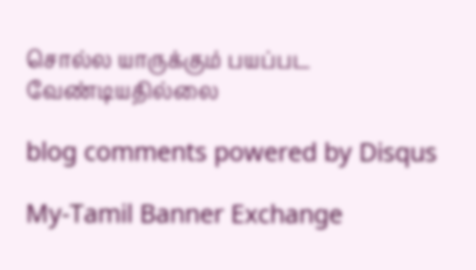சொல்ல யாருக்கும் பயப்பட வேண்டியதில்லை

blog comments powered by Disqus

My-Tamil Banner Exchange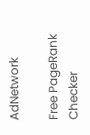AdNetwork

Free PageRank Checker